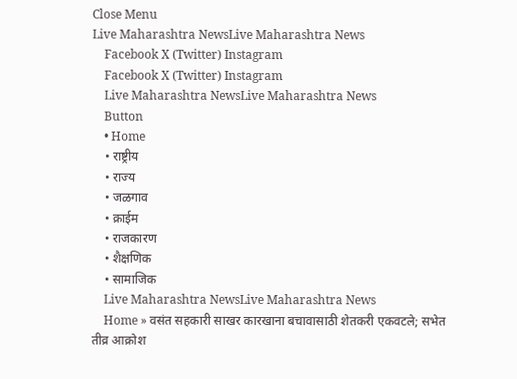Close Menu
Live Maharashtra NewsLive Maharashtra News
    Facebook X (Twitter) Instagram
    Facebook X (Twitter) Instagram
    Live Maharashtra NewsLive Maharashtra News
    Button
    • Home
    • राष्ट्रीय
    • राज्य
    • जळगाव
    • क्राईम
    • राजकारण
    • शैक्षणिक
    • सामाजिक
    Live Maharashtra NewsLive Maharashtra News
    Home » वसंत सहकारी साखर कारखाना बचावासाठी शेतकरी एकवटले; सभेत तीव्र आक्रोश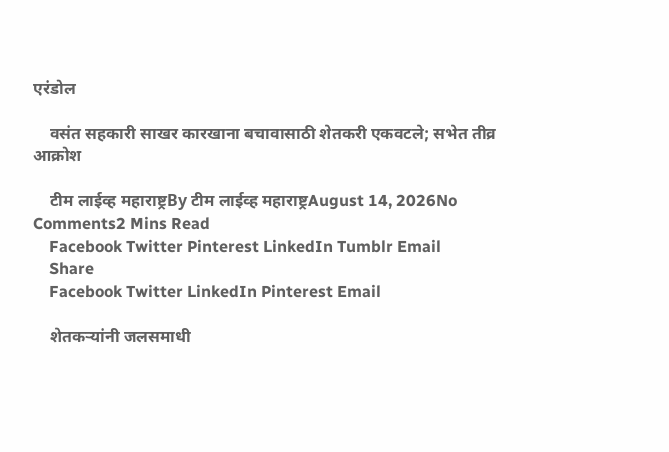एरंडोल

    वसंत सहकारी साखर कारखाना बचावासाठी शेतकरी एकवटले; सभेत तीव्र आक्रोश

    टीम लाईव्ह महाराष्ट्रBy टीम लाईव्ह महाराष्ट्रAugust 14, 2026No Comments2 Mins Read
    Facebook Twitter Pinterest LinkedIn Tumblr Email
    Share
    Facebook Twitter LinkedIn Pinterest Email

    शेतकऱ्यांनी जलसमाधी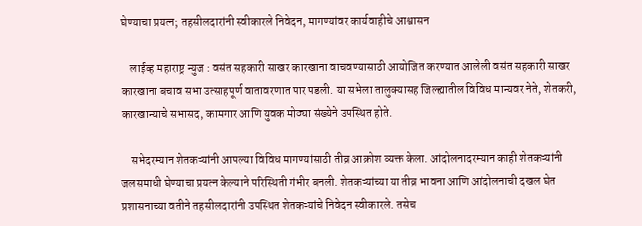घेण्याचा प्रयत्न; तहसीलदारांनी स्वीकारले निवेदन, मागण्यांवर कार्यवाहीचे आश्वासन

    लाईव्ह महाराष्ट्र न्युज : वसंत सहकारी साखर कारखाना वाचवण्यासाठी आयोजित करण्यात आलेली वसंत सहकारी साखर कारखाना बचाव सभा उत्साहपूर्ण वातावरणात पार पडली. या सभेला तालुक्यासह जिल्ह्यातील विविध मान्यवर नेते, शेतकरी, कारखान्याचे सभासद, कामगार आणि युवक मोठ्या संख्येने उपस्थित होते.

    सभेदरम्यान शेतकऱ्यांनी आपल्या विविध मागण्यांसाठी तीव्र आक्रोश व्यक्त केला. आंदोलनादरम्यान काही शेतकऱ्यांनी जलसमाधी घेण्याचा प्रयत्न केल्याने परिस्थिती गंभीर बनली. शेतकऱ्यांच्या या तीव्र भावना आणि आंदोलनाची दखल घेत प्रशासनाच्या वतीने तहसीलदारांनी उपस्थित शेतकऱ्यांचे निवेदन स्वीकारले. तसेच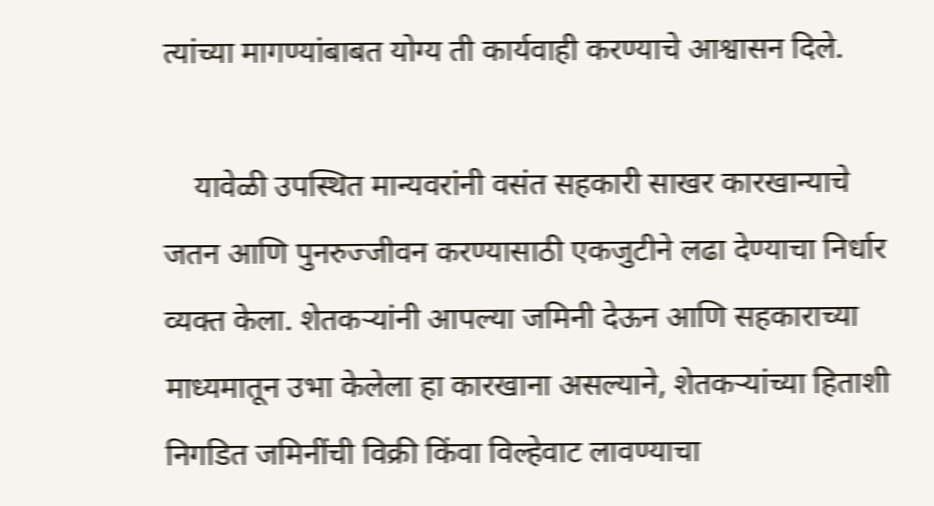त्यांच्या मागण्यांबाबत योग्य ती कार्यवाही करण्याचे आश्वासन दिले.

    यावेळी उपस्थित मान्यवरांनी वसंत सहकारी साखर कारखान्याचे जतन आणि पुनरुज्जीवन करण्यासाठी एकजुटीने लढा देण्याचा निर्धार व्यक्त केला. शेतकऱ्यांनी आपल्या जमिनी देऊन आणि सहकाराच्या माध्यमातून उभा केलेला हा कारखाना असल्याने, शेतकऱ्यांच्या हिताशी निगडित जमिनींची विक्री किंवा विल्हेवाट लावण्याचा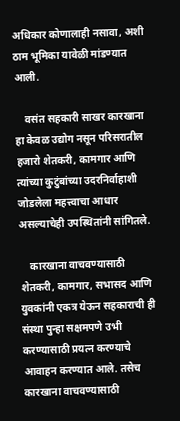अधिकार कोणालाही नसावा, अशी ठाम भूमिका यावेळी मांडण्यात आली.

    वसंत सहकारी साखर कारखाना हा केवळ उद्योग नसून परिसरातील हजारो शेतकरी, कामगार आणि त्यांच्या कुटुंबांच्या उदरनिर्वाहाशी जोडलेला महत्त्वाचा आधार असल्याचेही उपस्थितांनी सांगितले.

    कारखाना वाचवण्यासाठी शेतकरी, कामगार, सभासद आणि युवकांनी एकत्र येऊन सहकाराची ही संस्था पुन्हा सक्षमपणे उभी करण्यासाठी प्रयत्न करण्याचे आवाहन करण्यात आले. तसेच कारखाना वाचवण्यासाठी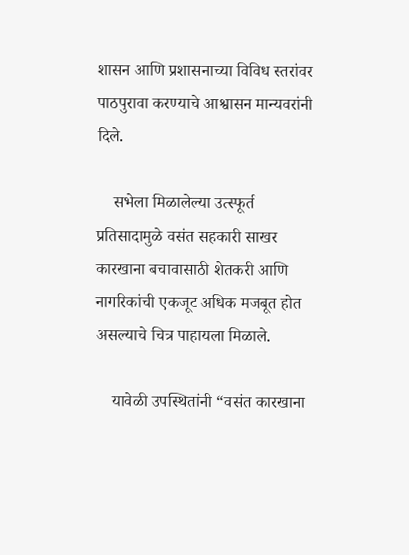शासन आणि प्रशासनाच्या विविध स्तरांवर पाठपुरावा करण्याचे आश्वासन मान्यवरांनी दिले.

    सभेला मिळालेल्या उत्स्फूर्त प्रतिसादामुळे वसंत सहकारी साखर कारखाना बचावासाठी शेतकरी आणि नागरिकांची एकजूट अधिक मजबूत होत असल्याचे चित्र पाहायला मिळाले.

    यावेळी उपस्थितांनी “वसंत कारखाना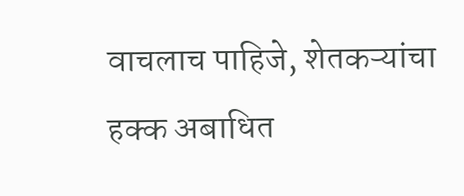वाचलाच पाहिजे, शेतकऱ्यांचा हक्क अबाधित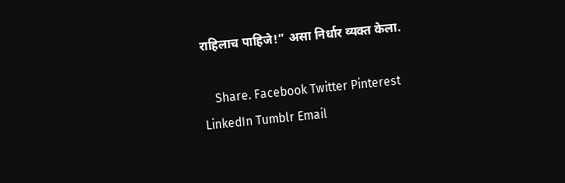राहिलाच पाहिजे!” असा निर्धार व्यक्त केला.

    Share. Facebook Twitter Pinterest LinkedIn Tumblr Email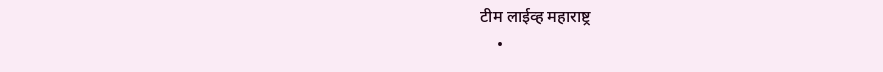टीम लाईव्ह महाराष्ट्र
    •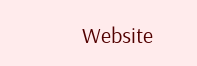Website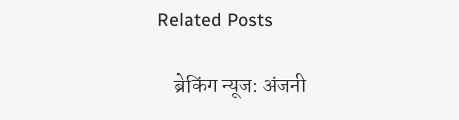Related Posts

    ब्रेकिंग न्यूज: अंजनी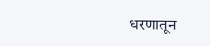धरणातून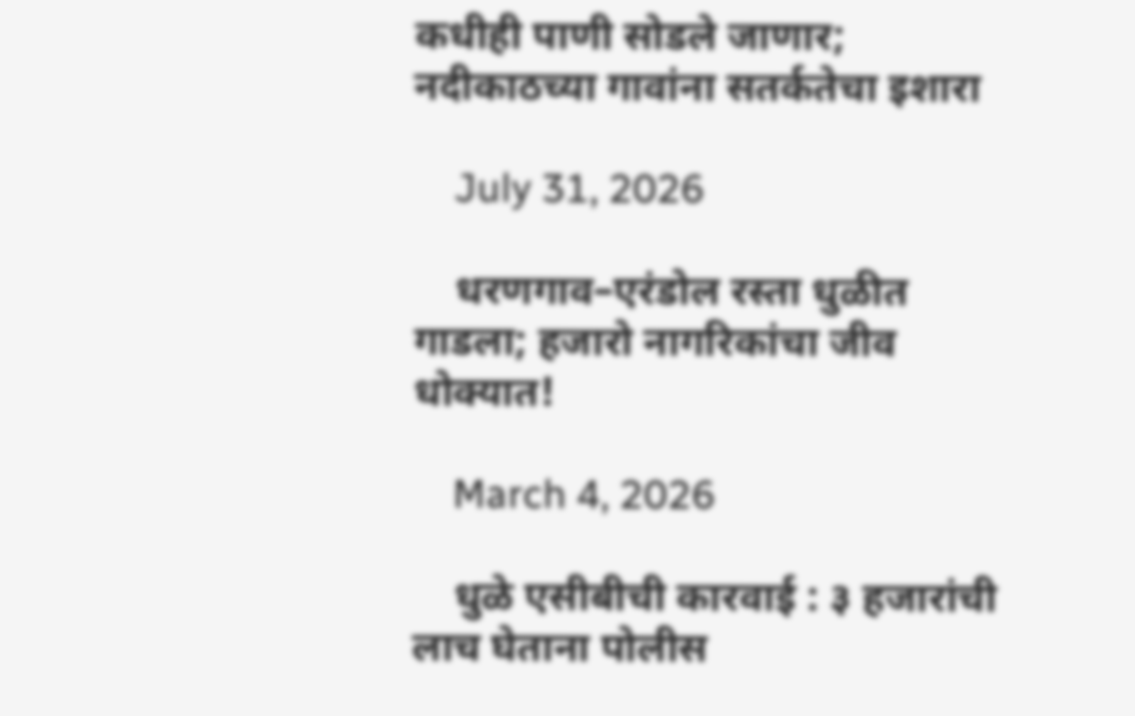कधीही पाणी सोडले जाणार; नदीकाठच्या गावांना सतर्कतेचा इशारा

    July 31, 2026

    धरणगाव–एरंडोल रस्ता धुळीत गाडला; हजारो नागरिकांचा जीव धोक्यात!

    March 4, 2026

    धुळे एसीबीची कारवाई : ३ हजारांची लाच घेताना पोलीस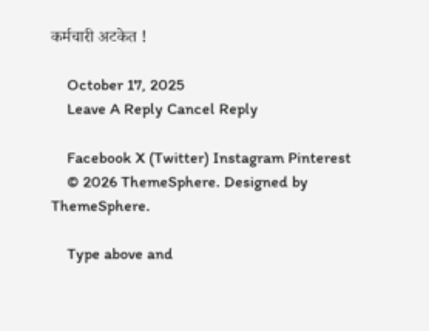कर्मचारी अटकेत !

    October 17, 2025
    Leave A Reply Cancel Reply

    Facebook X (Twitter) Instagram Pinterest
    © 2026 ThemeSphere. Designed by ThemeSphere.

    Type above and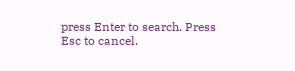press Enter to search. Press Esc to cancel.